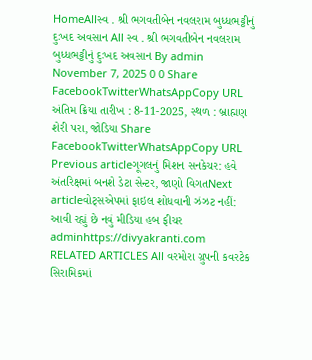HomeAllસ્વ . શ્રી ભગવતીબેન નવલરામ બુધ્ધભટ્ટીનું દુઃખદ અવસાન All સ્વ . શ્રી ભગવતીબેન નવલરામ બુધ્ધભટ્ટીનું દુઃખદ અવસાન By admin November 7, 2025 0 0 Share FacebookTwitterWhatsAppCopy URL અંતિમ ક્રિયા તારીખ : 8-11-2025, સ્થળ : બ્રાહ્મણ શેરી પરા, જોડિયા Share FacebookTwitterWhatsAppCopy URL Previous articleગૂગલનું મિશન સનકેચર: હવે અંતરિક્ષમાં બનશે ડેટા સેન્ટર, જાણો વિગતNext articleવોટ્સએપમાં ફાઇલ શોધવાની ઝંઝટ નહીં: આવી રહ્યું છે નવું મીડિયા હબ ફીચર adminhttps://divyakranti.com RELATED ARTICLES All વરમોરા ગ્રુપની કવરટેક સિરામિકમાં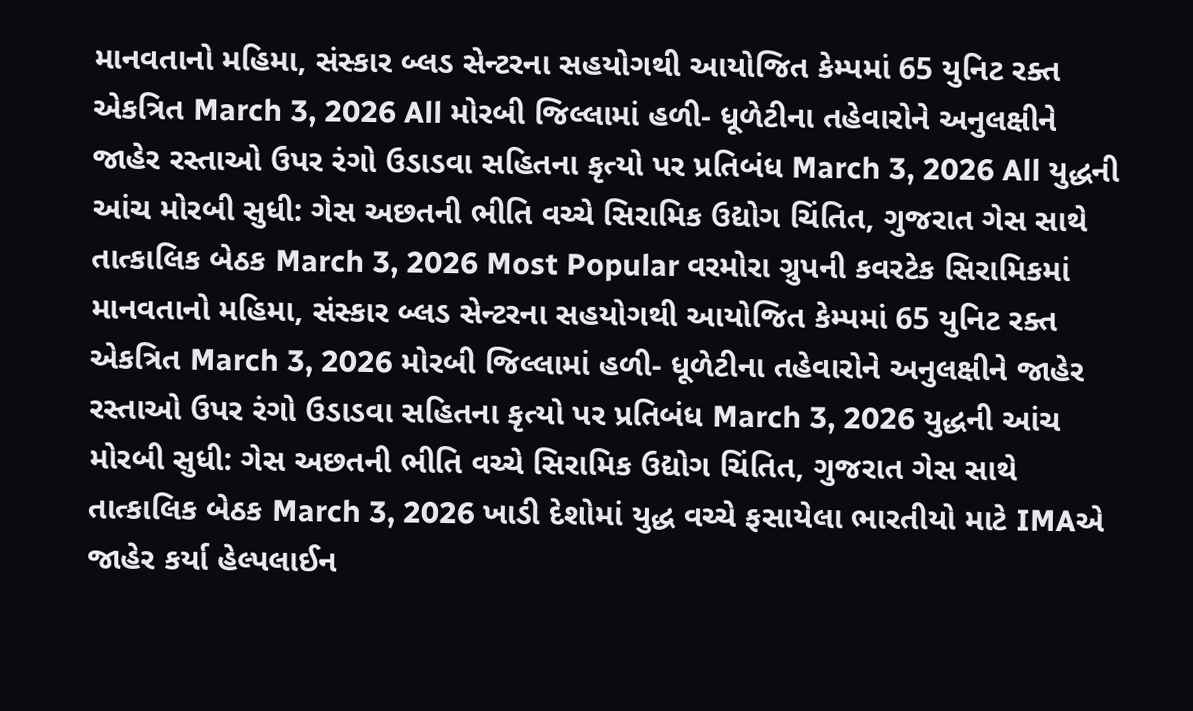માનવતાનો મહિમા, સંસ્કાર બ્લડ સેન્ટરના સહયોગથી આયોજિત કેમ્પમાં 65 યુનિટ રક્ત એકત્રિત March 3, 2026 All મોરબી જિલ્લામાં હળી- ધૂળેટીના તહેવારોને અનુલક્ષીને જાહેર રસ્તાઓ ઉપર રંગો ઉડાડવા સહિતના કૃત્યો પર પ્રતિબંધ March 3, 2026 All યુદ્ધની આંચ મોરબી સુધી: ગેસ અછતની ભીતિ વચ્ચે સિરામિક ઉદ્યોગ ચિંતિત, ગુજરાત ગેસ સાથે તાત્કાલિક બેઠક March 3, 2026 Most Popular વરમોરા ગ્રુપની કવરટેક સિરામિકમાં માનવતાનો મહિમા, સંસ્કાર બ્લડ સેન્ટરના સહયોગથી આયોજિત કેમ્પમાં 65 યુનિટ રક્ત એકત્રિત March 3, 2026 મોરબી જિલ્લામાં હળી- ધૂળેટીના તહેવારોને અનુલક્ષીને જાહેર રસ્તાઓ ઉપર રંગો ઉડાડવા સહિતના કૃત્યો પર પ્રતિબંધ March 3, 2026 યુદ્ધની આંચ મોરબી સુધી: ગેસ અછતની ભીતિ વચ્ચે સિરામિક ઉદ્યોગ ચિંતિત, ગુજરાત ગેસ સાથે તાત્કાલિક બેઠક March 3, 2026 ખાડી દેશોમાં યુદ્ધ વચ્ચે ફસાયેલા ભારતીયો માટે IMAએ જાહેર કર્યા હેલ્પલાઈન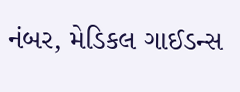નંબર, મેડિકલ ગાઈડન્સ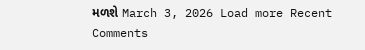મળશે March 3, 2026 Load more Recent Comments